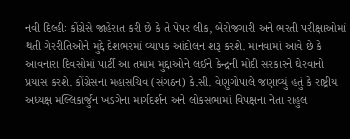નવી દિલ્હીઃ કોંગ્રેસે જાહેરાત કરી છે કે તે પેપર લીક, બેરોજગારી અને ભરતી પરીક્ષાઓમાં થતી ગેરરીતિઓને મુદ્દે દેશભરમાં વ્યાપક આંદોલન શરૂ કરશે. માનવામાં આવે છે કે આવનારા દિવસોમાં પાર્ટી આ તમામ મુદ્દાઓને લઈને કેન્દ્રની મોદી સરકારને ઘેરવાનો પ્રયાસ કરશે. કોંગ્રેસના મહાસચિવ (સંગઠન) કે.સી. વેણુગોપાલે જણાવ્યું હતું કે રાષ્ટ્રીય અધ્યક્ષ મલ્લિકાર્જુન ખડગેના માર્ગદર્શન અને લોકસભામાં વિપક્ષના નેતા રાહુલ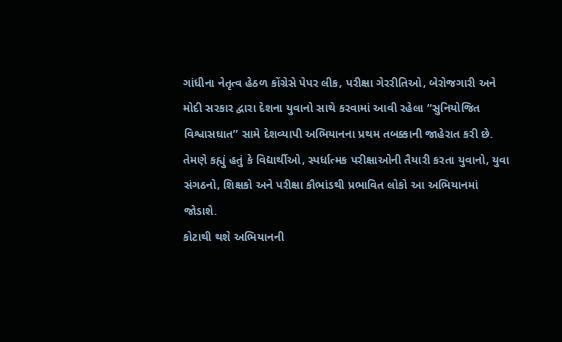ગાંધીના નેતૃત્વ હેઠળ કોંગ્રેસે પેપર લીક, પરીક્ષા ગેરરીતિઓ, બેરોજગારી અને મોદી સરકાર દ્વારા દેશના યુવાનો સાથે કરવામાં આવી રહેલા “સુનિયોજિત વિશ્વાસઘાત” સામે દેશવ્યાપી અભિયાનના પ્રથમ તબક્કાની જાહેરાત કરી છે.
તેમણે કહ્યું હતું કે વિદ્યાર્થીઓ, સ્પર્ધાત્મક પરીક્ષાઓની તૈયારી કરતા યુવાનો, યુવા સંગઠનો, શિક્ષકો અને પરીક્ષા કૌભાંડથી પ્રભાવિત લોકો આ અભિયાનમાં જોડાશે.
કોટાથી થશે અભિયાનની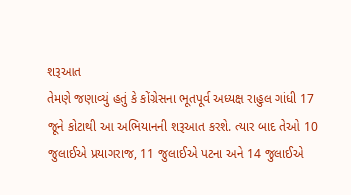શરૂઆત
તેમણે જણાવ્યું હતું કે કોંગ્રેસના ભૂતપૂર્વ અધ્યક્ષ રાહુલ ગાંધી 17 જૂને કોટાથી આ અભિયાનની શરૂઆત કરશે. ત્યાર બાદ તેઓ 10 જુલાઈએ પ્રયાગરાજ, 11 જુલાઈએ પટના અને 14 જુલાઈએ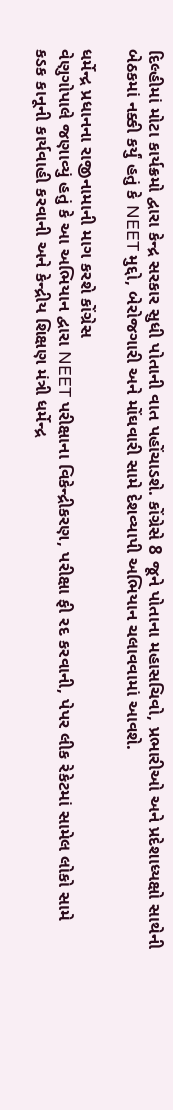દિલ્હીમાં મોટા કાર્યક્રમો દ્વારા કેન્દ્ર સરકાર સુધી પોતાની વાત પહોંચાડશે. કોંગ્રેસે 8 જૂને પોતાના મહાસચિવો, પ્રભારીઓ અને પ્રદેશાધ્યક્ષો સાથેની બેઠકમાં નક્કી કર્યું હતું કે NEET મુદ્દો, બેરોજગારી અને મોંઘવારી સામે દેશવ્યાપી અભિયાન ચલાવવામાં આવશે.

ધર્મેન્દ્ર પ્રધાનના રાજીનામાની માગ કરશે કોંગ્રેસ
વેણુગોપાલે જણાવ્યું હતું કે આ અભિયાન દ્વારા NEET પરીક્ષાના વિકેન્દ્રીકરણ, પરીક્ષા ફી રદ કરવાની, પેપર લીક રેકેટમાં સામેલ લોકો સામે કડક કાનૂની કાર્યવાહી કરવાની અને કેન્દ્રીય શિક્ષણ મંત્રી ધર્મેન્દ્ર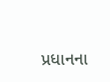પ્રધાનના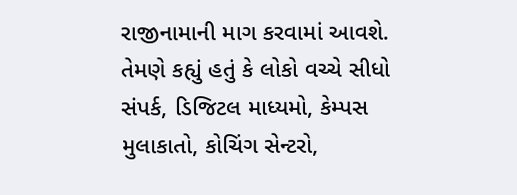રાજીનામાની માગ કરવામાં આવશે. તેમણે કહ્યું હતું કે લોકો વચ્ચે સીધો સંપર્ક, ડિજિટલ માધ્યમો, કેમ્પસ મુલાકાતો, કોચિંગ સેન્ટરો,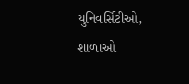યુનિવર્સિટીઓ, શાળાઓ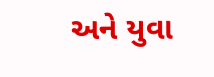અને યુવા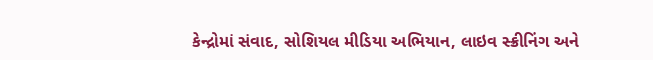કેન્દ્રોમાં સંવાદ, સોશિયલ મીડિયા અભિયાન, લાઇવ સ્ક્રીનિંગ અને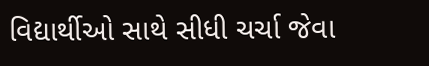વિદ્યાર્થીઓ સાથે સીધી ચર્ચા જેવા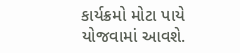કાર્યક્રમો મોટા પાયે યોજવામાં આવશે.